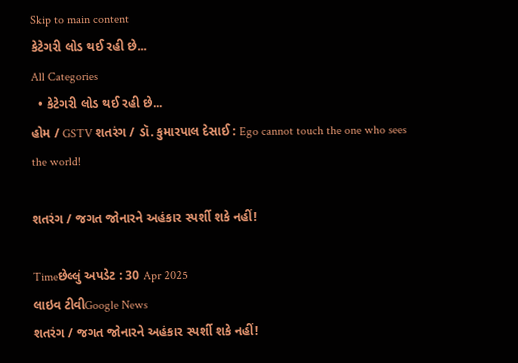Skip to main content
કેટેગરી લોડ થઈ રહી છે...
All Categories
  • કેટેગરી લોડ થઈ રહી છે...
હોમ / GSTV શતરંગ / ડૉ. કુમારપાલ દેસાઈ : Ego cannot touch the one who sees the world!

શતરંગ / જગત જોનારને અહંકાર સ્પર્શી શકે નહીં!

Timeછેલ્લું અપડેટ : 30 Apr 2025
લાઇવ ટીવીGoogle News
શતરંગ / જગત જોનારને અહંકાર સ્પર્શી શકે નહીં!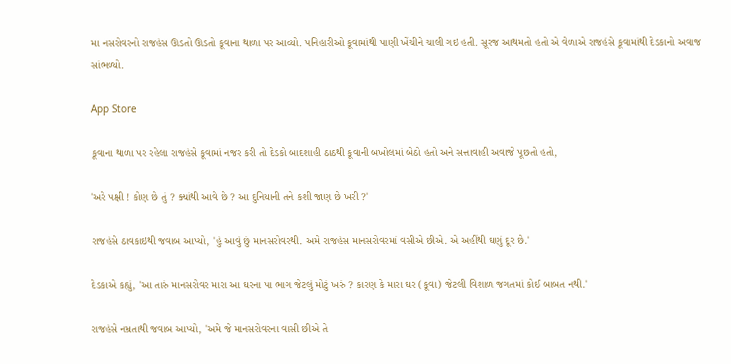મા નસરોવરનો રાજહંસ ઊડતો ઊડતો કૂવાના થાળા પર આવ્યો. પનિહારીઓ કૂવામાંથી પાણી ખેંચીને ચાલી ગઇ હતી. સૂરજ આથમતો હતો એ વેળાએ રાજહંસે કૂવામાંથી દેડકાનો અવાજ સાંભળ્યો.

App Store

કૂવાના થાળા પર રહેલા રાજહંસે કૂવામાં નજર કરી તો દેડકો બાદશાહી ઠાઠથી કૂવાની બખોલમાં બેઠો હતો અને સત્તાવાહી અવાજે પૂછતો હતો,

'અરે પક્ષી ! કોણ છે તું ? ક્યાંથી આવે છે ? આ દુનિયાની તને કશી જાણ છે ખરી ?'

રાજહંસે ઠાવકાઇથી જવાબ આપ્યો, 'હું આવું છું માનસરોવરથી. અમે રાજહંસ માનસરોવરમાં વસીએ છીએ. એ અહીંથી ઘણું દૂર છે.'

દેડકાએ કહ્યું, 'આ તારું માનસરોવર મારા આ ઘરના પા ભાગ જેટલું મોટું ખરું ? કારણ કે મારા ઘર (કૂવા) જેટલી વિશાળ જગતમાં કોઈ બાબત નથી.'

રાજહંસે નમ્રતાથી જવાબ આપ્યો, 'અમે જે માનસરોવરના વાસી છીએ તે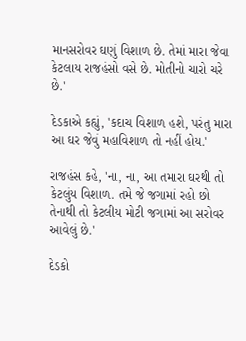માનસરોવર ઘણું વિશાળ છે. તેમાં મારા જેવા કેટલાય રાજહંસો વસે છે. મોતીનો ચારો ચરે છે.'

દેડકાએ કહ્યું, 'કદાચ વિશાળ હશે, પરંતુ મારા આ ઘર જેવું મહાવિશાળ તો નહીં હોય.'

રાજહંસ કહે, 'ના, ના, આ તમારા ઘરથી તો કેટલુંય વિશાળ. તમે જે જગામાં રહો છો તેનાથી તો કેટલીય મોટી જગામાં આ સરોવર આવેલું છે.'

દેડકો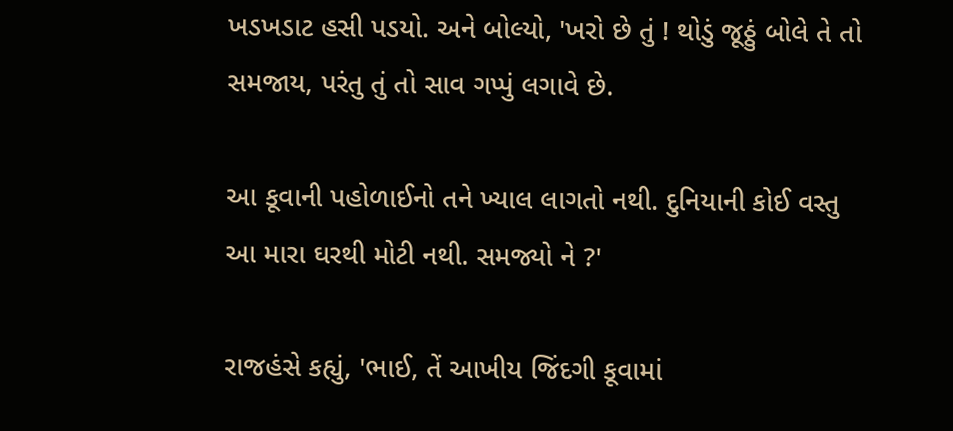ખડખડાટ હસી પડયો. અને બોલ્યો, 'ખરો છે તું ! થોડું જૂઠ્ઠું બોલે તે તો સમજાય, પરંતુ તું તો સાવ ગપ્પું લગાવે છે.

આ કૂવાની પહોળાઈનો તને ખ્યાલ લાગતો નથી. દુનિયાની કોઈ વસ્તુ આ મારા ઘરથી મોટી નથી. સમજ્યો ને ?'

રાજહંસે કહ્યું, 'ભાઈ, તેં આખીય જિંદગી કૂવામાં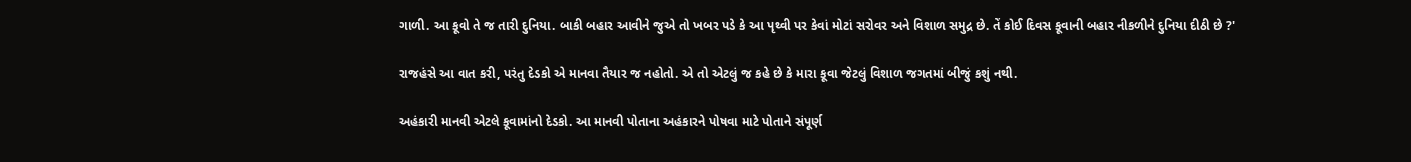ગાળી. આ કૂવો તે જ તારી દુનિયા. બાકી બહાર આવીને જુએ તો ખબર પડે કે આ પૃથ્વી પર કેવાં મોટાં સરોવર અને વિશાળ સમુદ્ર છે. તેં કોઈ દિવસ કૂવાની બહાર નીકળીને દુનિયા દીઠી છે ?'

રાજહંસે આ વાત કરી, પરંતુ દેડકો એ માનવા તૈયાર જ નહોતો. એ તો એટલું જ કહે છે કે મારા કૂવા જેટલું વિશાળ જગતમાં બીજું કશું નથી.

અહંકારી માનવી એટલે કૂવામાંનો દેડકો. આ માનવી પોતાના અહંકારને પોષવા માટે પોતાને સંપૂર્ણ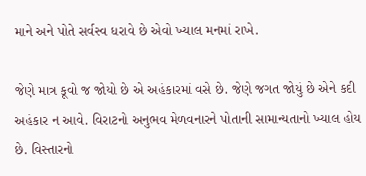માને અને પોતે સર્વસ્વ ધરાવે છે એવો ખ્યાલ મનમાં રાખે.

જેણે માત્ર કૂવો જ જોયો છે એ અહંકારમાં વસે છે. જેણે જગત જોયું છે એને કદી અહંકાર ન આવે. વિરાટનો અનુભવ મેળવનારને પોતાની સામાન્યતાનો ખ્યાલ હોય છે. વિસ્તારનો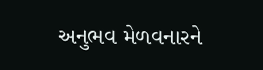અનુભવ મેળવનારને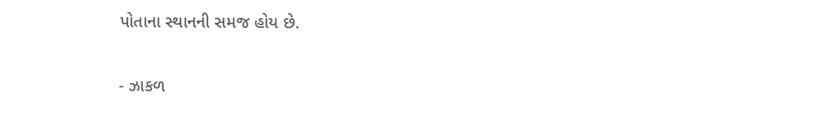પોતાના સ્થાનની સમજ હોય છે.

- ઝાકળ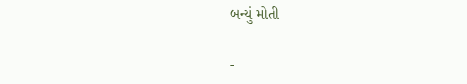બન્યું મોતી

-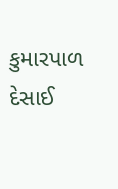કુમારપાળ દેસાઈ